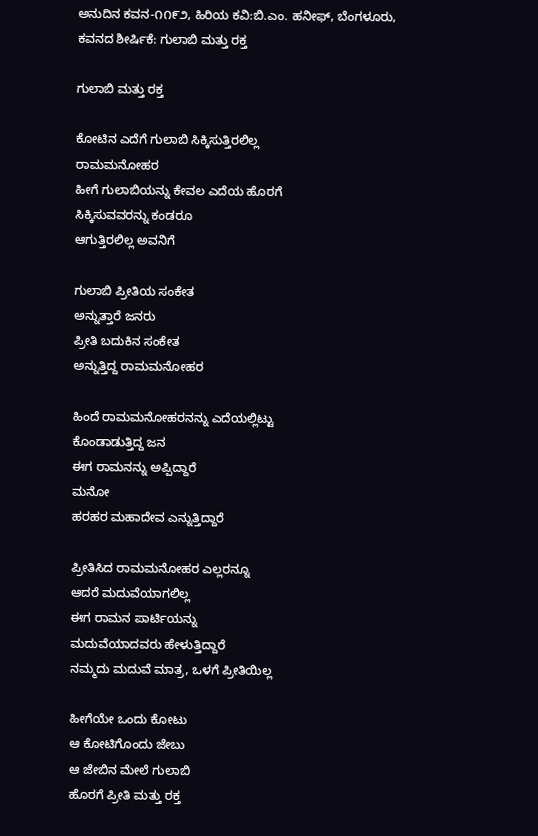ಅನುದಿನ‌ ಕವನ-೧೧೯೨, ಹಿರಿಯ ಕವಿ:ಬಿ.ಎಂ. ಹನೀಫ್, ಬೆಂಗಳೂರು, ಕವನದ ಶೀರ್ಷಿಕೆ: ಗುಲಾಬಿ ಮತ್ತು ರಕ್ತ

ಗುಲಾಬಿ ಮತ್ತು ರಕ್ತ

ಕೋಟಿನ ಎದೆಗೆ ಗುಲಾಬಿ ಸಿಕ್ಕಿಸುತ್ತಿರಲಿಲ್ಲ
ರಾಮಮನೋಹರ
ಹೀಗೆ ಗುಲಾಬಿಯನ್ನು ಕೇವಲ ಎದೆಯ ಹೊರಗೆ
ಸಿಕ್ಕಿಸುವವರನ್ನು ಕಂಡರೂ
ಆಗುತ್ತಿರಲಿಲ್ಲ ಅವನಿಗೆ

ಗುಲಾಬಿ ಪ್ರೀತಿಯ ಸಂಕೇತ
ಅನ್ನುತ್ತಾರೆ ಜನರು
ಪ್ರೀತಿ ಬದುಕಿನ ಸಂಕೇತ
ಅನ್ನುತ್ತಿದ್ದ ರಾಮಮನೋಹರ

ಹಿಂದೆ ರಾಮಮನೋಹರನನ್ನು ಎದೆಯಲ್ಲಿಟ್ಟು
ಕೊಂಡಾಡುತ್ತಿದ್ದ ಜನ
ಈಗ ರಾಮನನ್ನು ಅಪ್ಪಿದ್ದಾರೆ
ಮನೋ
ಹರಹರ ಮಹಾದೇವ ಎನ್ನುತ್ತಿದ್ದಾರೆ

ಪ್ರೀತಿಸಿದ ರಾಮಮನೋಹರ ಎಲ್ಲರನ್ನೂ
ಆದರೆ ಮದುವೆಯಾಗಲಿಲ್ಲ
ಈಗ ರಾಮನ ಪಾರ್ಟಿಯನ್ನು
ಮದುವೆಯಾದವರು ಹೇಳುತ್ತಿದ್ದಾರೆ
ನಮ್ಮದು ಮದುವೆ ಮಾತ್ರ, ಒಳಗೆ ಪ್ರೀತಿಯಿಲ್ಲ

ಹೀಗೆಯೇ ಒಂದು ಕೋಟು
ಆ ಕೋಟಿಗೊಂದು ಜೇಬು
ಆ ಜೇಬಿನ ಮೇಲೆ ಗುಲಾಬಿ
ಹೊರಗೆ ಪ್ರೀತಿ ಮತ್ತು ರಕ್ತ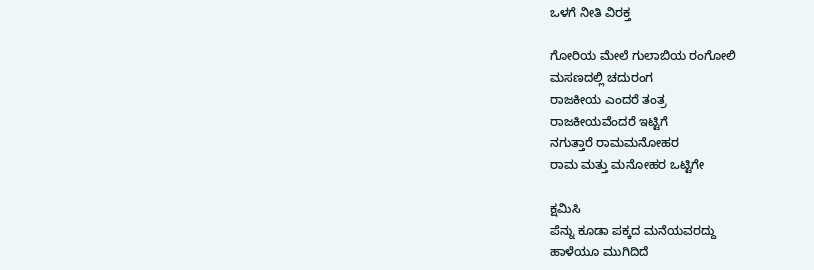ಒಳಗೆ ನೀತಿ ವಿರಕ್ತ

ಗೋರಿಯ ಮೇಲೆ ಗುಲಾಬಿಯ ರಂಗೋಲಿ
ಮಸಣದಲ್ಲಿ ಚದುರಂಗ
ರಾಜಕೀಯ ಎಂದರೆ ತಂತ್ರ
ರಾಜಕೀಯವೆಂದರೆ ಇಟ್ಟಿಗೆ
ನಗುತ್ತಾರೆ ರಾಮಮನೋಹರ
ರಾಮ ಮತ್ತು ಮನೋಹರ ಒಟ್ಟಿಗೇ

ಕ್ಷಮಿಸಿ
ಪೆನ್ನು ಕೂಡಾ ಪಕ್ಕದ ಮನೆಯವರದ್ದು
ಹಾಳೆಯೂ ಮುಗಿದಿದೆ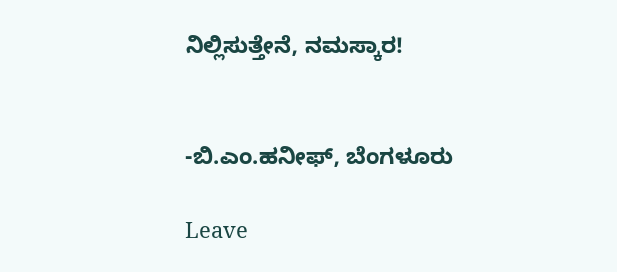ನಿಲ್ಲಿಸುತ್ತೇನೆ, ನಮಸ್ಕಾರ!


-ಬಿ.ಎಂ.ಹನೀಫ್, ಬೆಂಗಳೂರು

Leave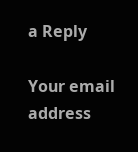a Reply

Your email address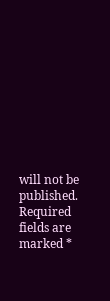will not be published. Required fields are marked *